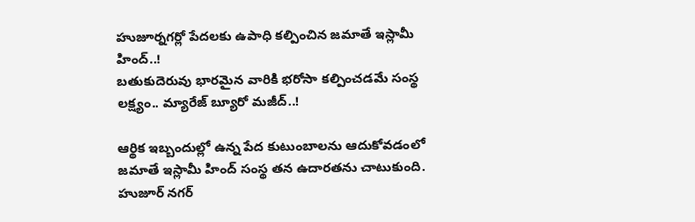హుజూర్నగర్లో పేదలకు ఉపాధి కల్పించిన జమాతే ఇస్లామీ హింద్..!
బతుకుదెరువు భారమైన వారికి భరోసా కల్పించడమే సంస్థ లక్ష్యం.. మ్యారేజ్ బ్యూరో మజీద్..!

ఆర్థిక ఇబ్బందుల్లో ఉన్న పేద కుటుంబాలను ఆదుకోవడంలో జమాతే ఇస్లామీ హింద్ సంస్థ తన ఉదారతను చాటుకుంది.
హుజూర్ నగర్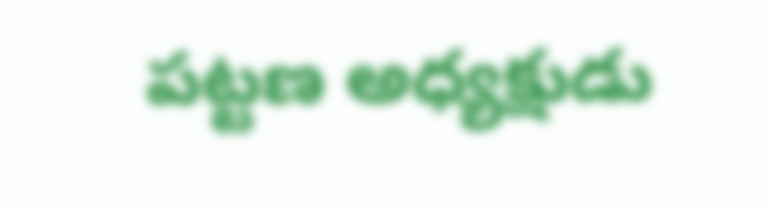పట్టణ అధ్యక్షుడు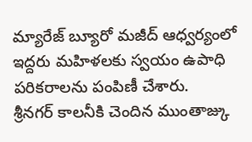మ్యారేజ్ బ్యూరో మజీద్ ఆధ్వర్యంలో ఇద్దరు మహిళలకు స్వయం ఉపాధి పరికరాలను పంపిణీ చేశారు.
శ్రీనగర్ కాలనీకి చెందిన ముంతాజ్కు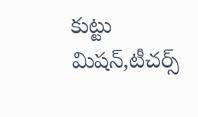కుట్టు మిషన్,టీచర్స్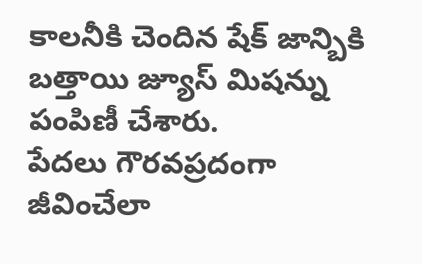కాలనీకి చెందిన షేక్ జాన్బికి బత్తాయి జ్యూస్ మిషన్ను పంపిణీ చేశారు.
పేదలు గౌరవప్రదంగా జీవించేలా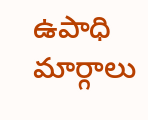ఉపాధి మార్గాలు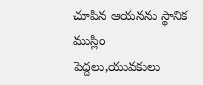చూపిన ఆయనను స్థానిక ముస్లిం పెద్దలు,యువకులు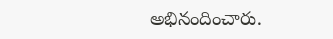అభినందించారు.